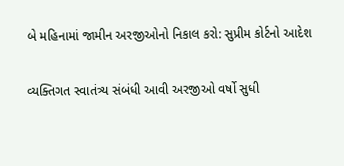બે મહિનામાં જામીન અરજીઓનો નિકાલ કરો: સુપ્રીમ કોર્ટનો આદેશ

વ્યક્તિગત સ્વાતંત્ર્ય સંબંધી આવી અરજીઓ વર્ષો સુધી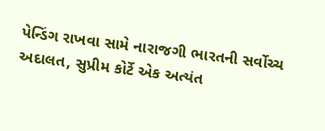પેન્ડિંગ રાખવા સામે નારાજગી ભારતની સર્વોચ્ચ અદાલત, સુપ્રીમ કોર્ટે એક અત્યંત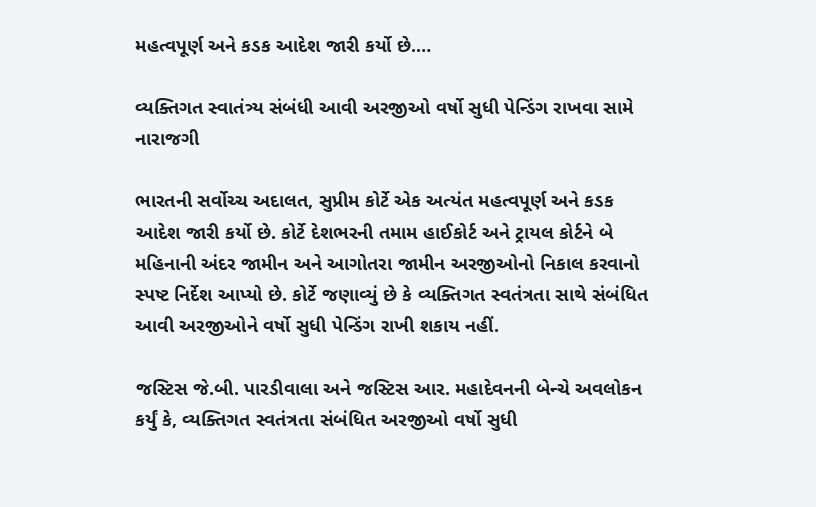મહત્વપૂર્ણ અને કડક આદેશ જારી કર્યો છે.…

વ્યક્તિગત સ્વાતંત્ર્ય સંબંધી આવી અરજીઓ વર્ષો સુધી પેન્ડિંગ રાખવા સામે નારાજગી

ભારતની સર્વોચ્ચ અદાલત, સુપ્રીમ કોર્ટે એક અત્યંત મહત્વપૂર્ણ અને કડક આદેશ જારી કર્યો છે. કોર્ટે દેશભરની તમામ હાઈકોર્ટ અને ટ્રાયલ કોર્ટને બે મહિનાની અંદર જામીન અને આગોતરા જામીન અરજીઓનો નિકાલ કરવાનો સ્પષ્ટ નિર્દેશ આપ્યો છે. કોર્ટે જણાવ્યું છે કે વ્યક્તિગત સ્વતંત્રતા સાથે સંબંધિત આવી અરજીઓને વર્ષો સુધી પેન્ડિંગ રાખી શકાય નહીં.

જસ્ટિસ જે.બી. પારડીવાલા અને જસ્ટિસ આર. મહાદેવનની બેન્ચે અવલોકન કર્યું કે, વ્યક્તિગત સ્વતંત્રતા સંબંધિત અરજીઓ વર્ષો સુધી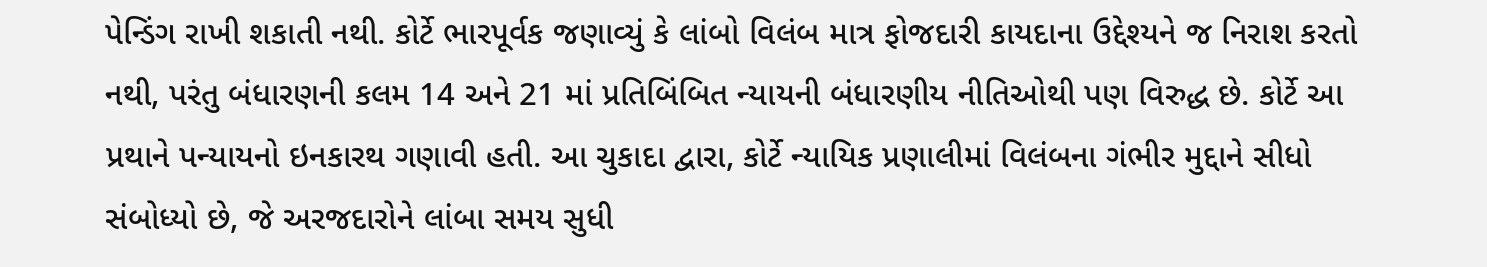પેન્ડિંગ રાખી શકાતી નથી. કોર્ટે ભારપૂર્વક જણાવ્યું કે લાંબો વિલંબ માત્ર ફોજદારી કાયદાના ઉદ્દેશ્યને જ નિરાશ કરતો નથી, પરંતુ બંધારણની કલમ 14 અને 21 માં પ્રતિબિંબિત ન્યાયની બંધારણીય નીતિઓથી પણ વિરુદ્ધ છે. કોર્ટે આ પ્રથાને પન્યાયનો ઇનકારથ ગણાવી હતી. આ ચુકાદા દ્વારા, કોર્ટે ન્યાયિક પ્રણાલીમાં વિલંબના ગંભીર મુદ્દાને સીધો સંબોધ્યો છે, જે અરજદારોને લાંબા સમય સુધી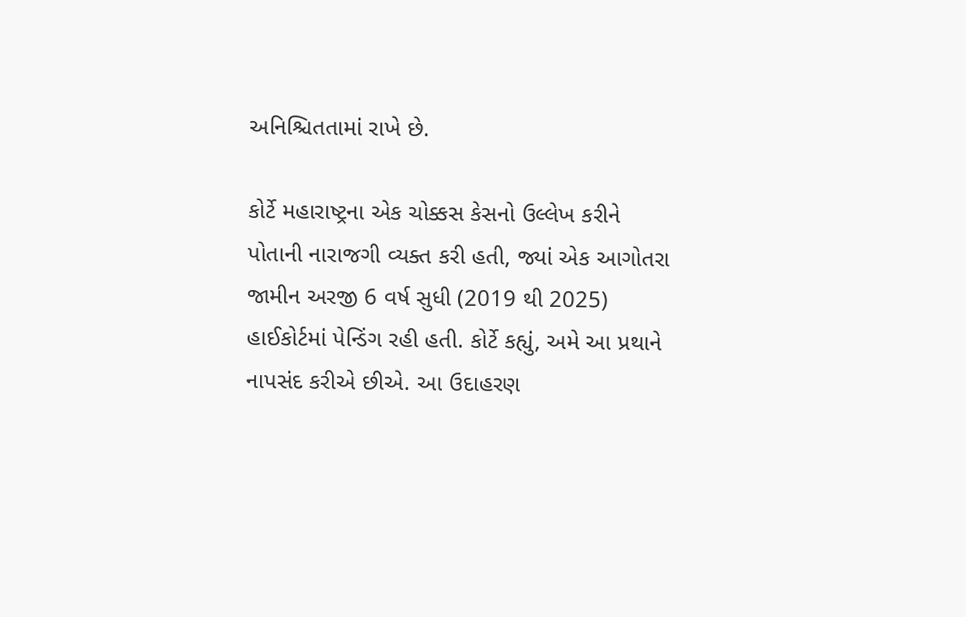અનિશ્ચિતતામાં રાખે છે.

કોર્ટે મહારાષ્ટ્રના એક ચોક્કસ કેસનો ઉલ્લેખ કરીને પોતાની નારાજગી વ્યક્ત કરી હતી, જ્યાં એક આગોતરા જામીન અરજી 6 વર્ષ સુધી (2019 થી 2025) હાઈકોર્ટમાં પેન્ડિંગ રહી હતી. કોર્ટે કહ્યું, અમે આ પ્રથાને નાપસંદ કરીએ છીએ. આ ઉદાહરણ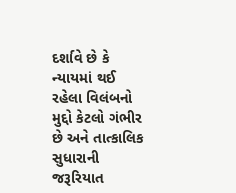દર્શાવે છે કે ન્યાયમાં થઈ રહેલા વિલંબનો મુદ્દો કેટલો ગંભીર છે અને તાત્કાલિક સુધારાની જરૂરિયાત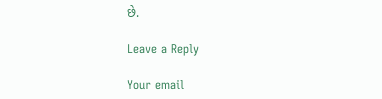છે.

Leave a Reply

Your email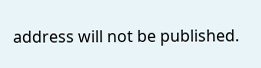address will not be published.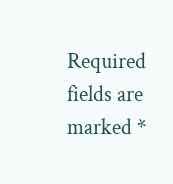Required fields are marked *